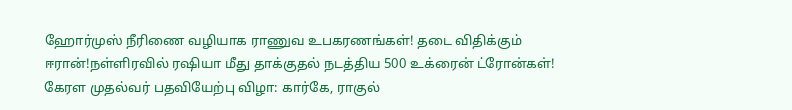ஹோர்முஸ் நீரிணை வழியாக ராணுவ உபகரணங்கள்! தடை விதிக்கும் ஈரான்!நள்ளிரவில் ரஷியா மீது தாக்குதல் நடத்திய 500 உக்ரைன் ட்ரோன்கள்! கேரள முதல்வர் பதவியேற்பு விழா: கார்கே, ராகுல்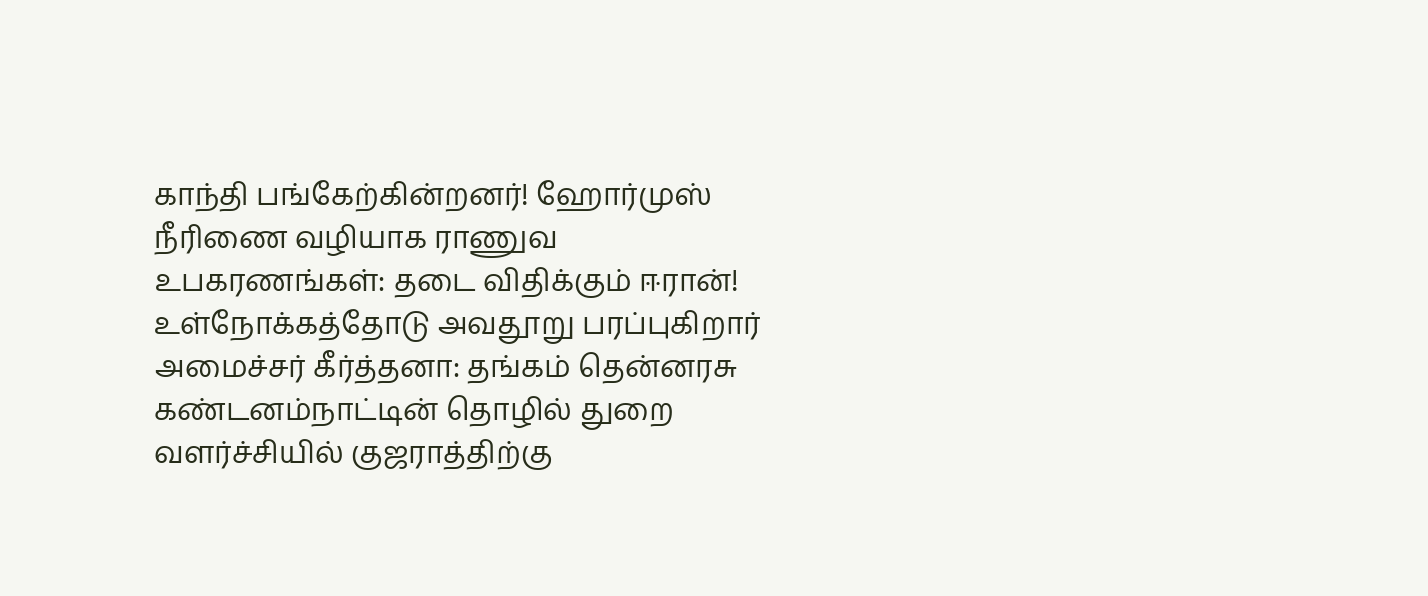காந்தி பங்கேற்கின்றனர்! ஹோர்முஸ் நீரிணை வழியாக ராணுவ உபகரணங்கள்: தடை விதிக்கும் ஈரான்! உள்நோக்கத்தோடு அவதூறு பரப்புகிறார் அமைச்சர் கீர்த்தனா: தங்கம் தென்னரசு கண்டனம்நாட்டின் தொழில் துறை வளர்ச்சியில் குஜராத்திற்கு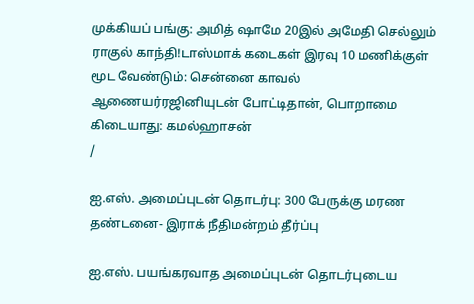முக்கியப் பங்கு: அமித் ஷாமே 20இல் அமேதி செல்லும் ராகுல் காந்தி!டாஸ்மாக் கடைகள் இரவு 10 மணிக்குள் மூட வேண்டும்: சென்னை காவல் ஆணையர்ரஜினியுடன் போட்டிதான், பொறாமை கிடையாது: கமல்ஹாசன்
/

ஐ.எஸ். அமைப்புடன் தொடர்பு: 300 பேருக்கு மரண தண்டனை- இராக் நீதிமன்றம் தீர்ப்பு

ஐ.எஸ். பயங்கரவாத அமைப்புடன் தொடர்புடைய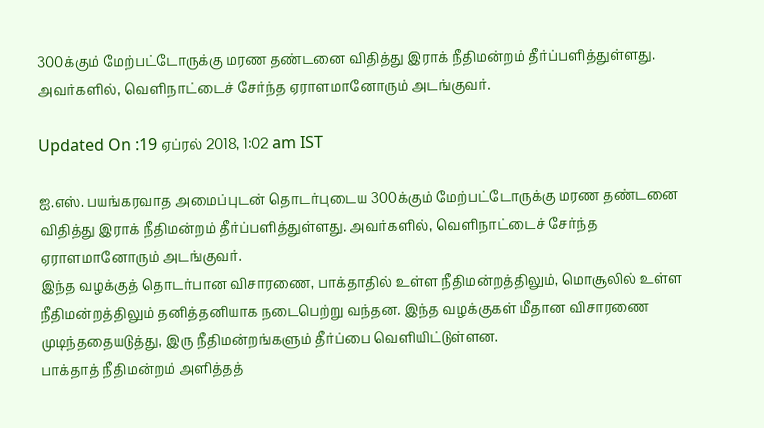300க்கும் மேற்பட்டோருக்கு மரண தண்டனை விதித்து இராக் நீதிமன்றம் தீர்ப்பளித்துள்ளது. அவர்களில், வெளிநாட்டைச் சேர்ந்த ஏராளமானோரும் அடங்குவர்.

Updated On :19 ஏப்ரல் 2018, 1:02 am IST

ஐ.எஸ். பயங்கரவாத அமைப்புடன் தொடர்புடைய 300க்கும் மேற்பட்டோருக்கு மரண தண்டனை விதித்து இராக் நீதிமன்றம் தீர்ப்பளித்துள்ளது. அவர்களில், வெளிநாட்டைச் சேர்ந்த ஏராளமானோரும் அடங்குவர்.
இந்த வழக்குத் தொடர்பான விசாரணை, பாக்தாதில் உள்ள நீதிமன்றத்திலும், மொசூலில் உள்ள நீதிமன்றத்திலும் தனித்தனியாக நடைபெற்று வந்தன. இந்த வழக்குகள் மீதான விசாரணை முடிந்ததையடுத்து, இரு நீதிமன்றங்களும் தீர்ப்பை வெளியிட்டுள்ளன.
பாக்தாத் நீதிமன்றம் அளித்தத்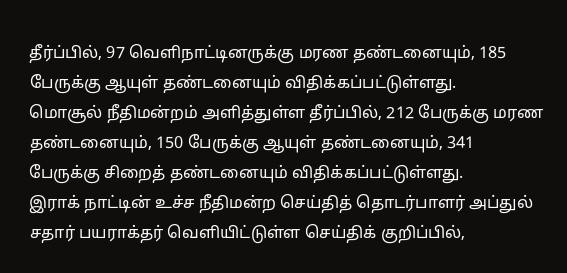தீர்ப்பில், 97 வெளிநாட்டினருக்கு மரண தண்டனையும், 185 பேருக்கு ஆயுள் தண்டனையும் விதிக்கப்பட்டுள்ளது.
மொசூல் நீதிமன்றம் அளித்துள்ள தீர்ப்பில், 212 பேருக்கு மரண தண்டனையும், 150 பேருக்கு ஆயுள் தண்டனையும், 341 பேருக்கு சிறைத் தண்டனையும் விதிக்கப்பட்டுள்ளது.
இராக் நாட்டின் உச்ச நீதிமன்ற செய்தித் தொடர்பாளர் அப்துல் சதார் பயராக்தர் வெளியிட்டுள்ள செய்திக் குறிப்பில்,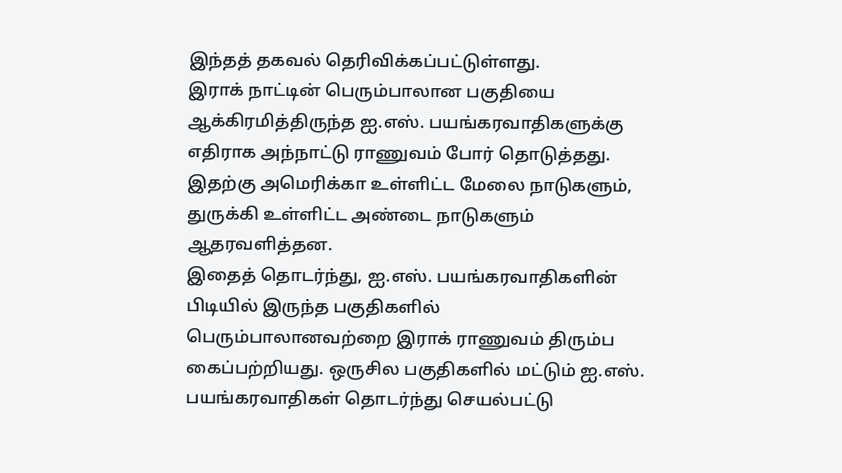இந்தத் தகவல் தெரிவிக்கப்பட்டுள்ளது.
இராக் நாட்டின் பெரும்பாலான பகுதியை ஆக்கிரமித்திருந்த ஐ.எஸ். பயங்கரவாதிகளுக்கு எதிராக அந்நாட்டு ராணுவம் போர் தொடுத்தது. இதற்கு அமெரிக்கா உள்ளிட்ட மேலை நாடுகளும், துருக்கி உள்ளிட்ட அண்டை நாடுகளும் ஆதரவளித்தன.
இதைத் தொடர்ந்து, ஐ.எஸ். பயங்கரவாதிகளின் பிடியில் இருந்த பகுதிகளில் பெரும்பாலானவற்றை இராக் ராணுவம் திரும்ப கைப்பற்றியது. ஒருசில பகுதிகளில் மட்டும் ஐ.எஸ். பயங்கரவாதிகள் தொடர்ந்து செயல்பட்டு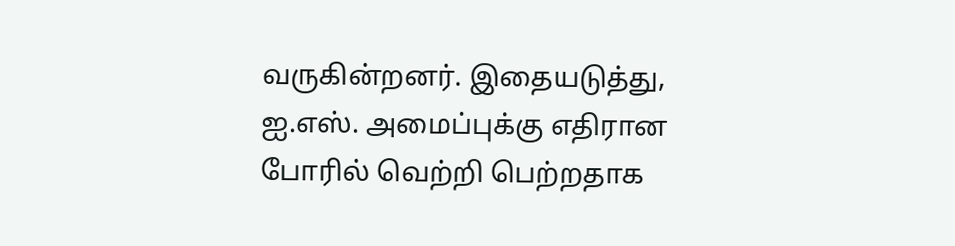வருகின்றனர். இதையடுத்து, ஐ.எஸ். அமைப்புக்கு எதிரான போரில் வெற்றி பெற்றதாக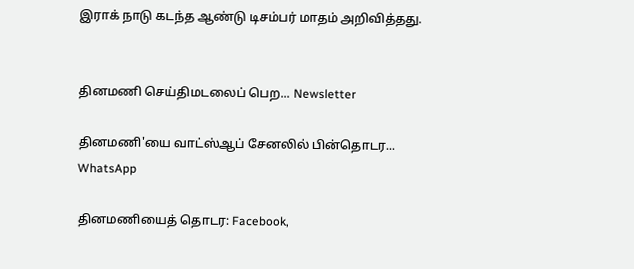இராக் நாடு கடந்த ஆண்டு டிசம்பர் மாதம் அறிவித்தது.


தினமணி செய்திமடலைப் பெற... Newsletter

தினமணி'யை வாட்ஸ்ஆப் சேனலில் பின்தொடர... WhatsApp

தினமணியைத் தொடர: Facebook,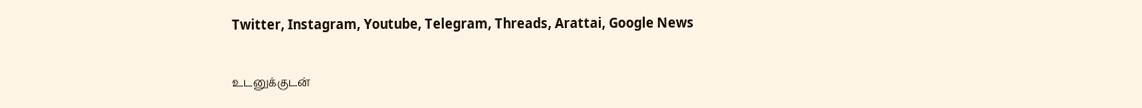Twitter, Instagram, Youtube, Telegram, Threads, Arattai, Google News

உடனுக்குடன்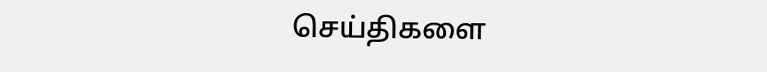செய்திகளை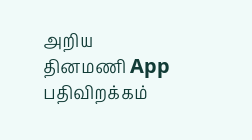அறிய தினமணி App பதிவிறக்கம்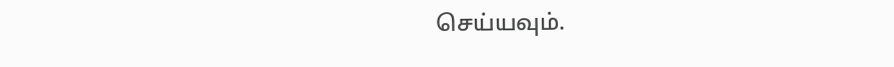செய்யவும்.